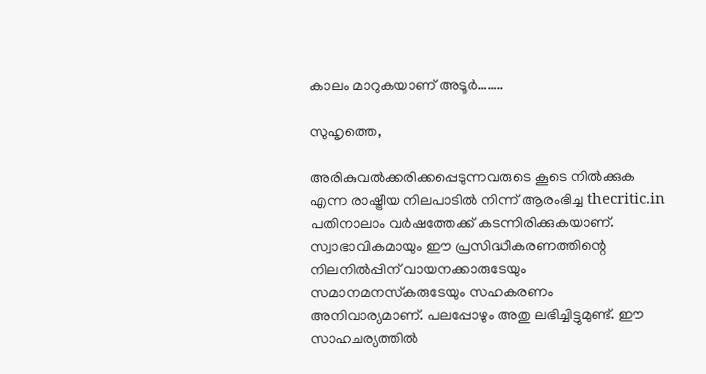കാലം മാറുകയാണ് അടൂര്‍……..

സുഹൃത്തെ,

അരികുവല്‍ക്കരിക്കപ്പെടുന്നവരുടെ കൂടെ നില്‍ക്കുക എന്ന രാഷ്ട്രീയ നിലപാടില്‍ നിന്ന് ആരംഭിച്ച thecritic.in പതിനാലാം വര്‍ഷത്തേക്ക് കടന്നിരിക്കുകയാണ്. സ്വാഭാവികമായും ഈ പ്രസിദ്ധീകരണത്തിന്റെ നിലനില്‍പ്പിന് വായനക്കാരുടേയും സമാനമനസ്‌കരുടേയും സഹകരണം അനിവാര്യമാണ്. പലപ്പോഴും അതു ലഭിച്ചിട്ടുമുണ്ട്. ഈ സാഹചര്യത്തില്‍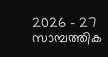2026 - 27 സാമ്പത്തിക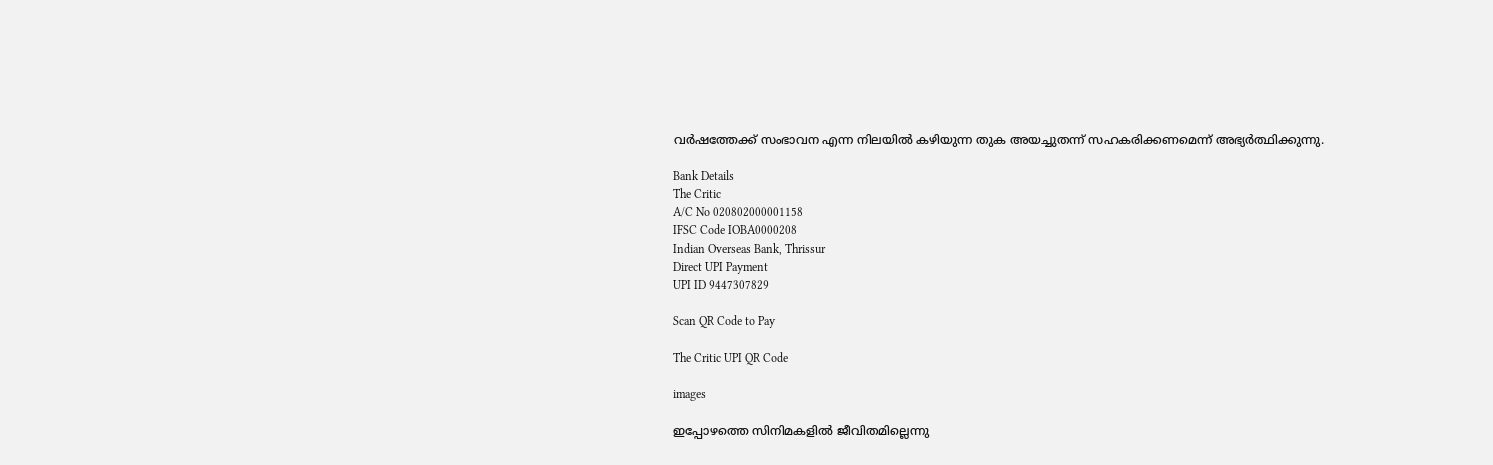വര്‍ഷത്തേക്ക് സംഭാവന എന്ന നിലയില്‍ കഴിയുന്ന തുക അയച്ചുതന്ന് സഹകരിക്കണമെന്ന് അഭ്യര്‍ത്ഥിക്കുന്നു.

Bank Details
The Critic
A/C No 020802000001158
IFSC Code IOBA0000208
Indian Overseas Bank, Thrissur
Direct UPI Payment
UPI ID 9447307829

Scan QR Code to Pay

The Critic UPI QR Code

images

ഇപ്പോഴത്തെ സിനിമകളില്‍ ജീവിതമില്ലെന്നു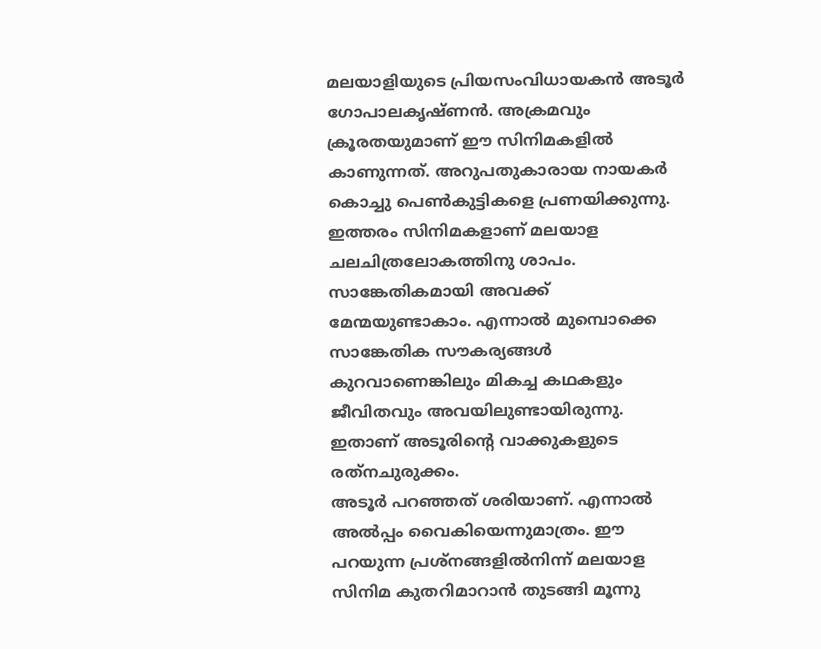മലയാളിയുടെ പ്രിയസംവിധായകന്‍ അടൂര്‍ ഗോപാലകൃഷ്ണന്‍. അക്രമവും ക്രൂരതയുമാണ് ഈ സിനിമകളില്‍ കാണുന്നത്. അറുപതുകാരായ നായകര്‍ കൊച്ചു പെണ്‍കുട്ടികളെ പ്രണയിക്കുന്നു. ഇത്തരം സിനിമകളാണ് മലയാള ചലചിത്രലോകത്തിനു ശാപം. സാങ്കേതികമായി അവക്ക് മേന്മയുണ്ടാകാം. എന്നാല്‍ മുമ്പൊക്കെ സാങ്കേതിക സൗകര്യങ്ങള്‍ കുറവാണെങ്കിലും മികച്ച കഥകളും ജീവിതവും അവയിലുണ്ടായിരുന്നു. ഇതാണ് അടൂരിന്റെ വാക്കുകളുടെ രത്‌നചുരുക്കം.
അടൂര്‍ പറഞ്ഞത് ശരിയാണ്. എന്നാല്‍ അല്‍പ്പം വൈകിയെന്നുമാത്രം. ഈ പറയുന്ന പ്രശ്‌നങ്ങളില്‍നിന്ന് മലയാള സിനിമ കുതറിമാറാന്‍ തുടങ്ങി മൂന്നു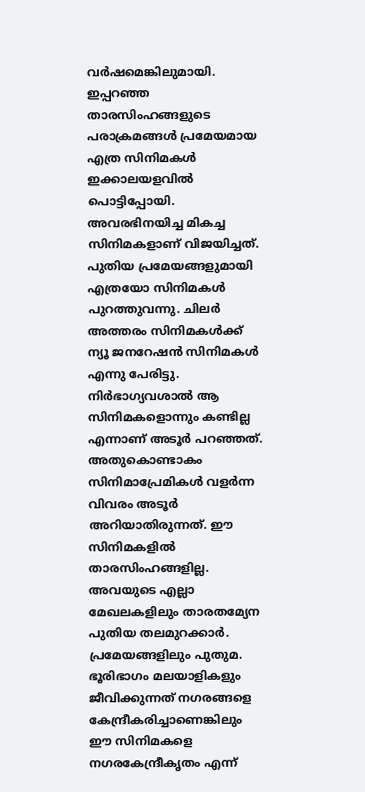വര്‍ഷമെങ്കിലുമായി. ഇപ്പറഞ്ഞ താരസിംഹങ്ങളുടെ പരാക്രമങ്ങള്‍ പ്രമേയമായ എത്ര സിനിമകള്‍ ഇക്കാലയളവില്‍ പൊട്ടിപ്പോയി. അവരഭിനയിച്ച മികച്ച സിനിമകളാണ് വിജയിച്ചത്. പുതിയ പ്രമേയങ്ങളുമായി എത്രയോ സിനിമകള്‍ പുറത്തുവന്നു. ചിലര്‍ അത്തരം സിനിമകള്‍ക്ക് ന്യൂ ജനറേഷന്‍ സിനിമകള്‍ എന്നു പേരിട്ടു. നിര്‍ഭാഗ്യവശാല്‍ ആ സിനിമകളൊന്നും കണ്ടില്ല എന്നാണ് അടൂര്‍ പറഞ്ഞത്. അതുകൊണ്ടാകം സിനിമാപ്രേമികള്‍ വളര്‍ന്ന വിവരം അടൂര്‍ അറിയാതിരുന്നത്. ഈ സിനിമകളില്‍ താരസിംഹങ്ങളില്ല. അവയുടെ എല്ലാ മേഖലകളിലും താരതമ്യേന പുതിയ തലമുറക്കാര്‍. പ്രമേയങ്ങളിലും പുതുമ. ഭൂരിഭാഗം മലയാളികളും ജീവിക്കുന്നത് നഗരങ്ങളെ കേന്ദ്രീകരിച്ചാണെങ്കിലും ഈ സിനിമകളെ നഗരകേന്ദ്രീകൃതം എന്ന്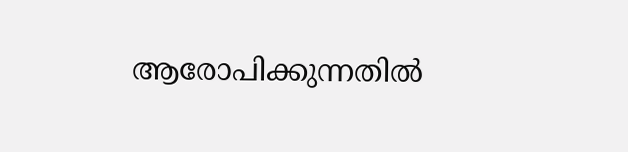ആരോപിക്കുന്നതില്‍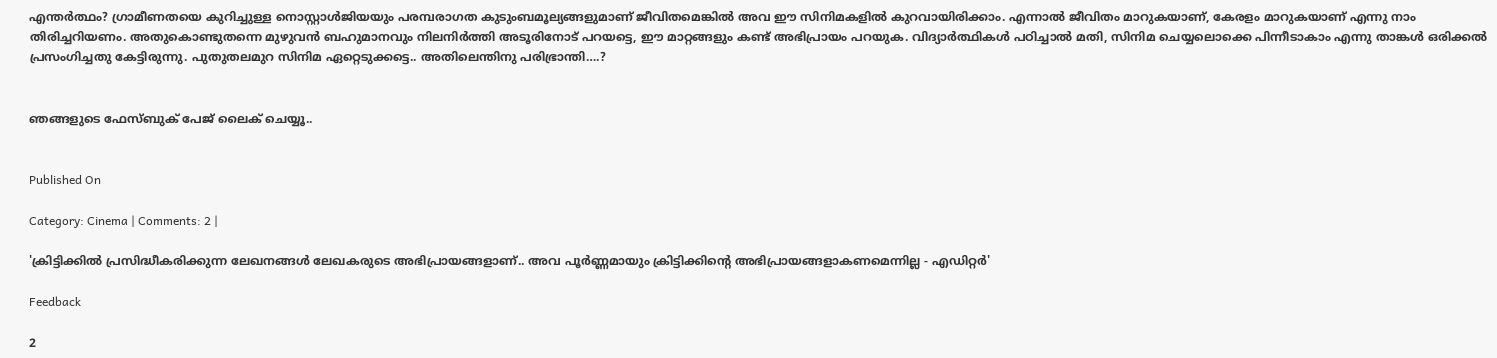എന്തര്‍ത്ഥം? ഗ്രാമീണതയെ കുറിച്ചുള്ള നൊസ്റ്റാള്‍ജിയയും പരമ്പരാഗത കുടുംബമൂല്യങ്ങളുമാണ് ജീവിതമെങ്കില്‍ അവ ഈ സിനിമകളില്‍ കുറവായിരിക്കാം. എന്നാല്‍ ജീവിതം മാറുകയാണ്, കേരളം മാറുകയാണ് എന്നു നാം തിരിച്ചറിയണം. അതുകൊണ്ടുതന്നെ മുഴുവന്‍ ബഹുമാനവും നിലനിര്‍ത്തി അടൂരിനോട് പറയട്ടെ, ഈ മാറ്റങ്ങളും കണ്ട് അഭിപ്രായം പറയുക. വിദ്യാര്‍ത്ഥികള്‍ പഠിച്ചാല്‍ മതി, സിനിമ ചെയ്യലൊക്കെ പിന്നീടാകാം എന്നു താങ്കള്‍ ഒരിക്കല്‍ പ്രസംഗിച്ചതു കേട്ടിരുന്നു. പുതുതലമുറ സിനിമ ഏറ്റെടുക്കട്ടെ.. അതിലെന്തിനു പരിഭ്രാന്തി….?


ഞങ്ങളുടെ ഫേസ്ബുക് പേജ് ലൈക് ചെയ്യൂ..


Published On

Category: Cinema | Comments: 2 |

'ക്രിട്ടിക്കില്‍ പ്രസിദ്ധീകരിക്കുന്ന ലേഖനങ്ങള്‍ ലേഖകരുടെ അഭിപ്രായങ്ങളാണ്.. അവ പൂര്‍ണ്ണമായും ക്രിട്ടിക്കിന്റെ അഭിപ്രായങ്ങളാകണമെന്നില്ല - എഡിറ്റര്‍'

Feedback

2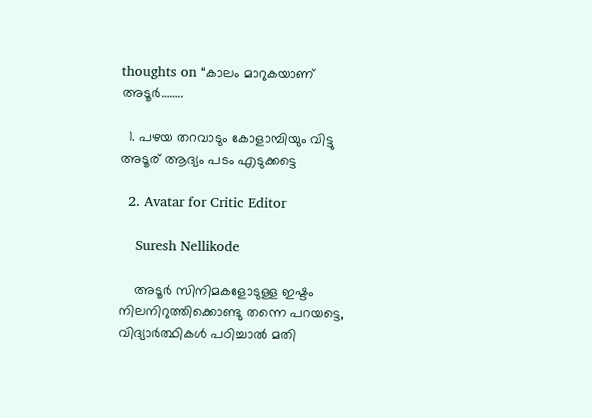thoughts on “കാലം മാറുകയാണ് അടൂര്‍……..

  1. പഴയ തറവാടും കോളാമ്പിയും വിട്ടു അടൂര് ആദ്യം പടം എടുക്കട്ടെ

  2. Avatar for Critic Editor

    Suresh Nellikode

    അടൂര്‍ സിനിമകളോടുള്ള ഇഷ്ടം നിലനിറുത്തിക്കൊണ്ടു തന്നെ പറയട്ടെ, വിദ്യാര്‍ത്ഥികള്‍ പഠിച്ചാല്‍ മതി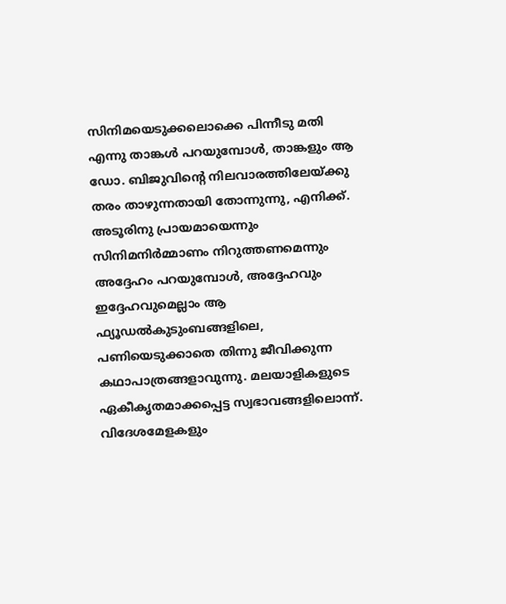സിനിമയെടുക്കലൊക്കെ പിന്നീടു മതി എന്നു താങ്കള്‍ പറയുമ്പോള്‍, താങ്കളും ആ ഡോ. ബിജുവിന്‍റെ നിലവാരത്തിലേയ്ക്കു തരം താഴുന്നതായി തോന്നുന്നു, എനിക്ക്. അടൂരിനു പ്രായമായെന്നും സിനിമനിര്‍മ്മാണം നിറുത്തണമെന്നും അദ്ദേഹം‍ പറയുമ്പോള്‍, അദ്ദേഹവും ഇദ്ദേഹവുമെല്ലാം ആ ഫ്യൂഡല്‍കുടുംബങ്ങളിലെ, പണിയെടുക്കാതെ തിന്നു ജീവിക്കുന്ന കഥാപാത്രങ്ങളാവുന്നു. മലയാളികളുടെ ഏകീകൃതമാക്കപ്പെട്ട സ്വഭാവങ്ങളിലൊന്ന്. വിദേശമേളകളും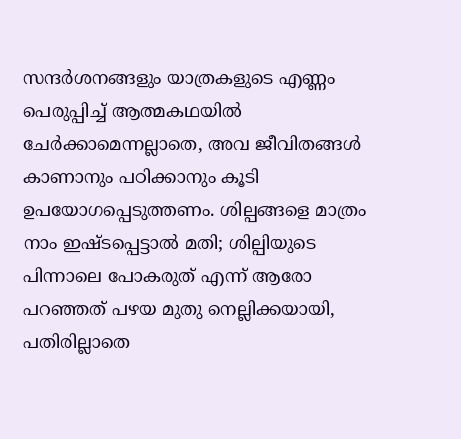സന്ദര്‍ശനങ്ങളും യാത്രകളുടെ എണ്ണം പെരുപ്പിച്ച് ആത്മകഥയില്‍ ചേര്‍ക്കാമെന്നല്ലാതെ, അവ ജീവിതങ്ങള്‍ കാണാനും പഠിക്കാനും കൂടി ഉപയോഗപ്പെടുത്തണം. ശില്പങ്ങളെ മാത്രം നാം ഇഷ്ടപ്പെട്ടാല്‍ മതി; ശില്പിയുടെ പിന്നാലെ പോകരുത് എന്ന് ആരോ പറഞ്ഞത് പഴയ മുതു നെല്ലിക്കയായി, പതിരില്ലാതെ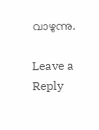വാഴുന്നു.

Leave a Reply